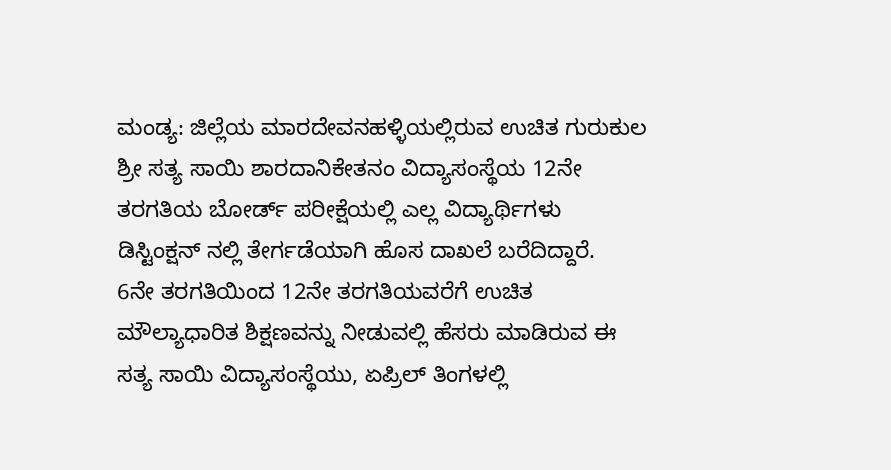ಮಂಡ್ಯ: ಜಿಲ್ಲೆಯ ಮಾರದೇವನಹಳ್ಳಿಯಲ್ಲಿರುವ ಉಚಿತ ಗುರುಕುಲ ಶ್ರೀ ಸತ್ಯ ಸಾಯಿ ಶಾರದಾನಿಕೇತನಂ ವಿದ್ಯಾಸಂಸ್ಥೆಯ 12ನೇ ತರಗತಿಯ ಬೋರ್ಡ್ ಪರೀಕ್ಷೆಯಲ್ಲಿ ಎಲ್ಲ ವಿದ್ಯಾರ್ಥಿಗಳು ಡಿಸ್ಟಿಂಕ್ಷನ್ ನಲ್ಲಿ ತೇರ್ಗಡೆಯಾಗಿ ಹೊಸ ದಾಖಲೆ ಬರೆದಿದ್ದಾರೆ.
6ನೇ ತರಗತಿಯಿಂದ 12ನೇ ತರಗತಿಯವರೆಗೆ ಉಚಿತ ಮೌಲ್ಯಾಧಾರಿತ ಶಿಕ್ಷಣವನ್ನು ನೀಡುವಲ್ಲಿ ಹೆಸರು ಮಾಡಿರುವ ಈ ಸತ್ಯ ಸಾಯಿ ವಿದ್ಯಾಸಂಸ್ಥೆಯು, ಏಪ್ರಿಲ್ ತಿಂಗಳಲ್ಲಿ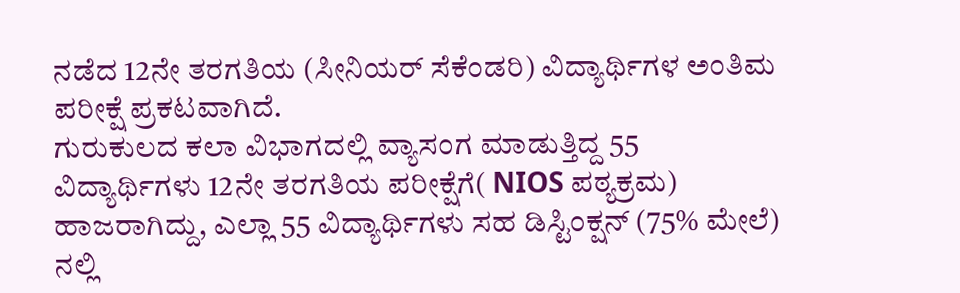ನಡೆದ 12ನೇ ತರಗತಿಯ (ಸೀನಿಯರ್ ಸೆಕೆಂಡರಿ) ವಿದ್ಯಾರ್ಥಿಗಳ ಅಂತಿಮ ಪರೀಕ್ಷೆ ಪ್ರಕಟವಾಗಿದೆ.
ಗುರುಕುಲದ ಕಲಾ ವಿಭಾಗದಲ್ಲಿ ವ್ಯಾಸಂಗ ಮಾಡುತ್ತಿದ್ದ 55 ವಿದ್ಯಾರ್ಥಿಗಳು 12ನೇ ತರಗತಿಯ ಪರೀಕ್ಷೆಗೆ( NIOS ಪಠ್ಯಕ್ರಮ) ಹಾಜರಾಗಿದ್ದು, ಎಲ್ಲಾ 55 ವಿದ್ಯಾರ್ಥಿಗಳು ಸಹ ಡಿಸ್ಟಿಂಕ್ಷನ್ (75% ಮೇಲೆ) ನಲ್ಲಿ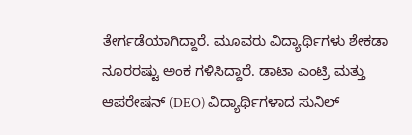ತೇರ್ಗಡೆಯಾಗಿದ್ದಾರೆ. ಮೂವರು ವಿದ್ಯಾರ್ಥಿಗಳು ಶೇಕಡಾ ನೂರರಷ್ಟು ಅಂಕ ಗಳಿಸಿದ್ದಾರೆ. ಡಾಟಾ ಎಂಟ್ರಿ ಮತ್ತು ಆಪರೇಷನ್ (DEO) ವಿದ್ಯಾರ್ಥಿಗಳಾದ ಸುನಿಲ್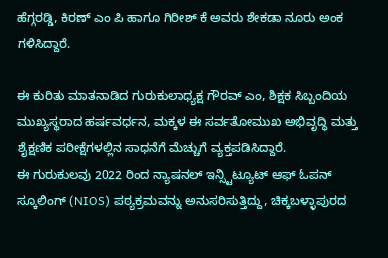ಹೆಗ್ಗರಡ್ಡಿ, ಕಿರಣ್ ಎಂ ಪಿ ಹಾಗೂ ಗಿರೀಶ್ ಕೆ ಅವರು ಶೇಕಡಾ ನೂರು ಅಂಕ ಗಳಿಸಿದ್ದಾರೆ.

ಈ ಕುರಿತು ಮಾತನಾಡಿದ ಗುರುಕುಲಾಧ್ಯಕ್ಷ ಗೌರವ್ ಎಂ, ಶಿಕ್ಷಕ ಸಿಬ್ಬಂದಿಯ ಮುಖ್ಯಸ್ಥರಾದ ಹರ್ಷವರ್ಧನ, ಮಕ್ಕಳ ಈ ಸರ್ವತೋಮುಖ ಅಭಿವೃದ್ಧಿ ಮತ್ತು ಶೈಕ್ಷಣಿಕ ಪರೀಕ್ಷೆಗಳಲ್ಲಿನ ಸಾಧನೆಗೆ ಮೆಚ್ಚುಗೆ ವ್ಯಕ್ತಪಡಿಸಿದ್ದಾರೆ.
ಈ ಗುರುಕುಲವು 2022 ರಿಂದ ನ್ಯಾಷನಲ್ ಇನ್ಸ್ಟಿಟ್ಯೂಟ್ ಆಫ್ ಓಪನ್ ಸ್ಕೂಲಿಂಗ್ (NIOS) ಪಠ್ಯಕ್ರಮವನ್ನು ಅನುಸರಿಸುತ್ತಿದ್ದು, ಚಿಕ್ಕಬಳ್ಳಾಪುರದ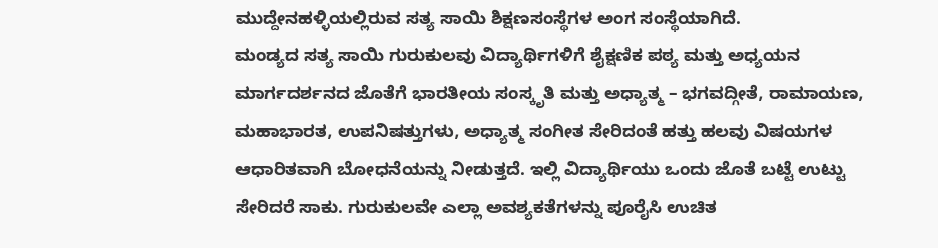ಮುದ್ದೇನಹಳ್ಳಿಯಲ್ಲಿರುವ ಸತ್ಯ ಸಾಯಿ ಶಿಕ್ಷಣಸಂಸ್ಥೆಗಳ ಅಂಗ ಸಂಸ್ಥೆಯಾಗಿದೆ.
ಮಂಡ್ಯದ ಸತ್ಯ ಸಾಯಿ ಗುರುಕುಲವು ವಿದ್ಯಾರ್ಥಿಗಳಿಗೆ ಶೈಕ್ಷಣಿಕ ಪಠ್ಯ ಮತ್ತು ಅಧ್ಯಯನ ಮಾರ್ಗದರ್ಶನದ ಜೊತೆಗೆ ಭಾರತೀಯ ಸಂಸ್ಕೃತಿ ಮತ್ತು ಅಧ್ಯಾತ್ಮ – ಭಗವದ್ಗೀತೆ, ರಾಮಾಯಣ, ಮಹಾಭಾರತ, ಉಪನಿಷತ್ತುಗಳು, ಅಧ್ಯಾತ್ಮ ಸಂಗೀತ ಸೇರಿದಂತೆ ಹತ್ತು ಹಲವು ವಿಷಯಗಳ ಆಧಾರಿತವಾಗಿ ಬೋಧನೆಯನ್ನು ನೀಡುತ್ತದೆ. ಇಲ್ಲಿ ವಿದ್ಯಾರ್ಥಿಯು ಒಂದು ಜೊತೆ ಬಟ್ಟೆ ಉಟ್ಟು ಸೇರಿದರೆ ಸಾಕು. ಗುರುಕುಲವೇ ಎಲ್ಲಾ ಅವಶ್ಯಕತೆಗಳನ್ನು ಪೂರೈಸಿ ಉಚಿತ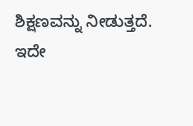ಶಿಕ್ಷಣವನ್ನು ನೀಡುತ್ತದೆ.
ಇದೇ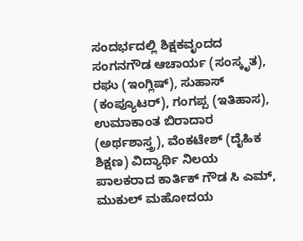ಸಂದರ್ಭದಲ್ಲಿ ಶಿಕ್ಷಕವೃಂದದ ಸಂಗನಗೌಡ ಆಚಾರ್ಯ (ಸಂಸ್ಕೃತ), ರಘು (ಇಂಗ್ಲಿಷ್), ಸುಹಾಸ್ (ಕಂಪ್ಯೂಟರ್), ಗಂಗಪ್ಪ (ಇತಿಹಾಸ), ಉಮಾಕಾಂತ ಬಿರಾದಾರ (ಅರ್ಥಶಾಸ್ತ್ರ), ವೆಂಕಟೇಶ್ (ದೈಹಿಕ ಶಿಕ್ಷಣ) ವಿದ್ಯಾರ್ಥಿ ನಿಲಯ ಪಾಲಕರಾದ ಕಾರ್ತಿಕ್ ಗೌಡ ಸಿ ಎಮ್, ಮುಕುಲ್ ಮಹೋದಯ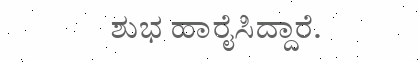ಶುಭ ಹಾರೈಸಿದ್ದಾರೆ.